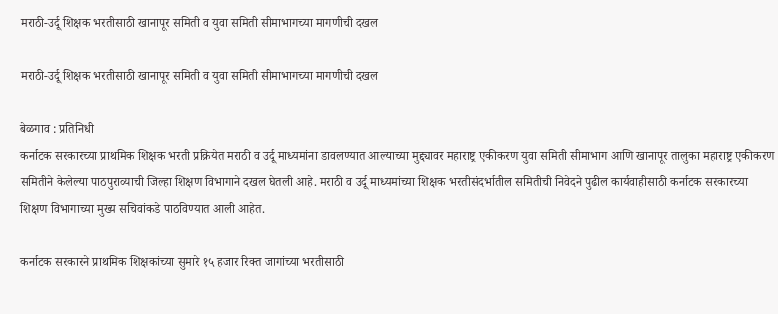मराठी-उर्दू शिक्षक भरतीसाठी खानापूर समिती व युवा समिती सीमाभागच्या मागणीची दखल

मराठी-उर्दू शिक्षक भरतीसाठी खानापूर समिती व युवा समिती सीमाभागच्या मागणीची दखल

बेळगाव : प्रतिनिधी
कर्नाटक सरकारच्या प्राथमिक शिक्षक भरती प्रक्रियेत मराठी व उर्दू माध्यमांना डावलण्यात आल्याच्या मुद्द्यावर महाराष्ट्र एकीकरण युवा समिती सीमाभाग आणि खानापूर तालुका महाराष्ट्र एकीकरण समितीने केलेल्या पाठपुराव्याची जिल्हा शिक्षण विभागाने दखल घेतली आहे. मराठी व उर्दू माध्यमांच्या शिक्षक भरतीसंदर्भातील समितीची निवेदने पुढील कार्यवाहीसाठी कर्नाटक सरकारच्या शिक्षण विभागाच्या मुख्य सचिवांकडे पाठविण्यात आली आहेत.

कर्नाटक सरकारने प्राथमिक शिक्षकांच्या सुमारे १५ हजार रिक्त जागांच्या भरतीसाठी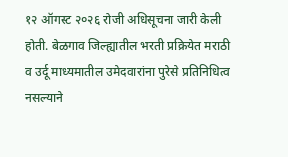१२ ऑगस्ट २०२६ रोजी अधिसूचना जारी केली होती. बेळगाव जिल्ह्यातील भरती प्रक्रियेत मराठी व उर्दू माध्यमातील उमेदवारांना पुरेसे प्रतिनिधित्व नसल्याने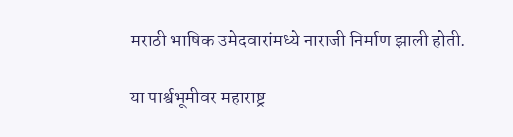मराठी भाषिक उमेदवारांमध्ये नाराजी निर्माण झाली होती.

या पार्श्वभूमीवर महाराष्ट्र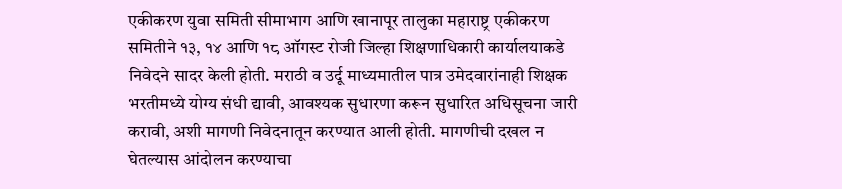एकीकरण युवा समिती सीमाभाग आणि खानापूर तालुका महाराष्ट्र एकीकरण समितीने १३, १४ आणि १८ ऑगस्ट रोजी जिल्हा शिक्षणाधिकारी कार्यालयाकडे निवेदने सादर केली होती. मराठी व उर्दू माध्यमातील पात्र उमेदवारांनाही शिक्षक भरतीमध्ये योग्य संधी द्यावी, आवश्यक सुधारणा करून सुधारित अधिसूचना जारी करावी, अशी मागणी निवेदनातून करण्यात आली होती. मागणीची दखल न घेतल्यास आंदोलन करण्याचा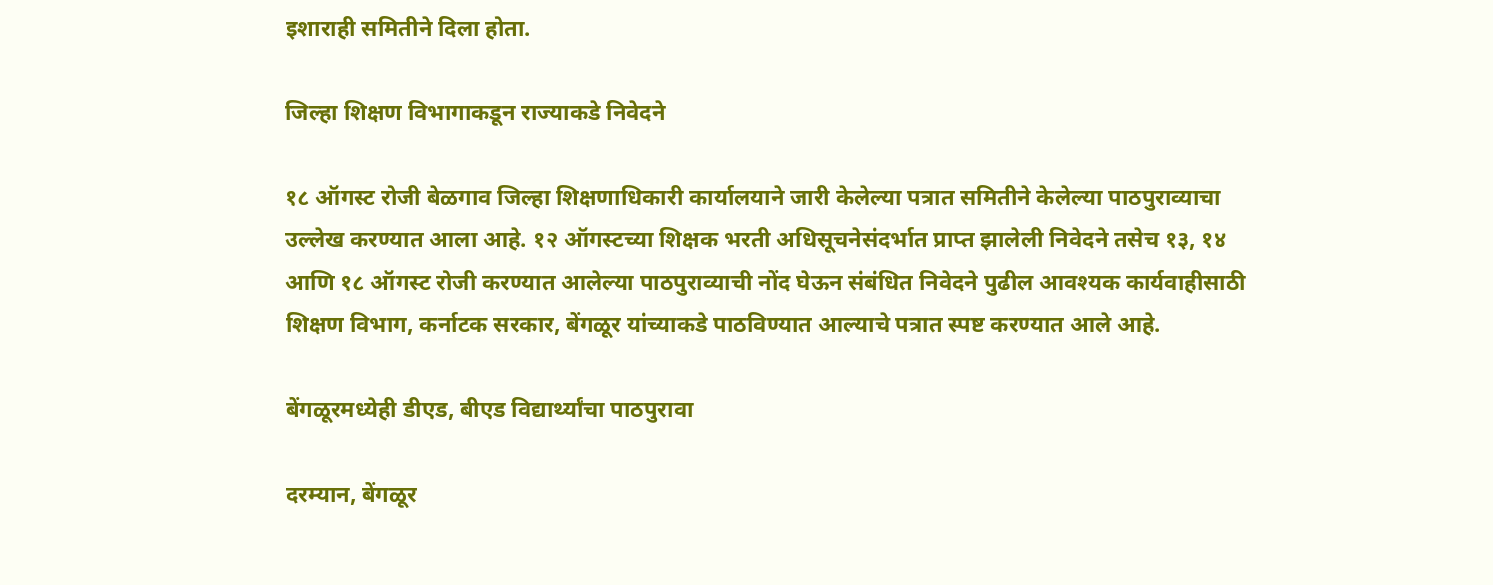इशाराही समितीने दिला होता.

जिल्हा शिक्षण विभागाकडून राज्याकडे निवेदने

१८ ऑगस्ट रोजी बेळगाव जिल्हा शिक्षणाधिकारी कार्यालयाने जारी केलेल्या पत्रात समितीने केलेल्या पाठपुराव्याचा उल्लेख करण्यात आला आहे. १२ ऑगस्टच्या शिक्षक भरती अधिसूचनेसंदर्भात प्राप्त झालेली निवेदने तसेच १३, १४ आणि १८ ऑगस्ट रोजी करण्यात आलेल्या पाठपुराव्याची नोंद घेऊन संबंधित निवेदने पुढील आवश्यक कार्यवाहीसाठी शिक्षण विभाग, कर्नाटक सरकार, बेंगळूर यांच्याकडे पाठविण्यात आल्याचे पत्रात स्पष्ट करण्यात आले आहे.

बेंगळूरमध्येही डीएड, बीएड विद्यार्थ्यांचा पाठपुरावा

दरम्यान, बेंगळूर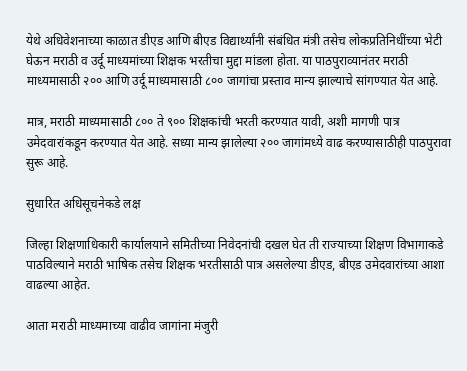येथे अधिवेशनाच्या काळात डीएड आणि बीएड विद्यार्थ्यांनी संबंधित मंत्री तसेच लोकप्रतिनिधींच्या भेटी घेऊन मराठी व उर्दू माध्यमांच्या शिक्षक भरतीचा मुद्दा मांडला होता. या पाठपुराव्यानंतर मराठी माध्यमासाठी २०० आणि उर्दू माध्यमासाठी ८०० जागांचा प्रस्ताव मान्य झाल्याचे सांगण्यात येत आहे.

मात्र, मराठी माध्यमासाठी ८०० ते ९०० शिक्षकांची भरती करण्यात यावी, अशी मागणी पात्र उमेदवारांकडून करण्यात येत आहे. सध्या मान्य झालेल्या २०० जागांमध्ये वाढ करण्यासाठीही पाठपुरावा सुरू आहे.

सुधारित अधिसूचनेकडे लक्ष

जिल्हा शिक्षणाधिकारी कार्यालयाने समितीच्या निवेदनांची दखल घेत ती राज्याच्या शिक्षण विभागाकडे पाठविल्याने मराठी भाषिक तसेच शिक्षक भरतीसाठी पात्र असलेल्या डीएड, बीएड उमेदवारांच्या आशा वाढल्या आहेत.

आता मराठी माध्यमाच्या वाढीव जागांना मंजुरी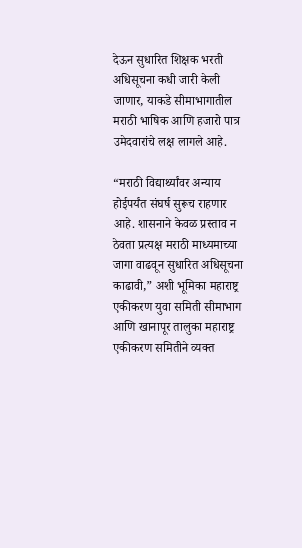देऊन सुधारित शिक्षक भरती अधिसूचना कधी जारी केली जाणार, याकडे सीमाभागातील मराठी भाषिक आणि हजारो पात्र उमेदवारांचे लक्ष लागले आहे.

“मराठी विद्यार्थ्यांवर अन्याय होईपर्यंत संघर्ष सुरूच राहणार आहे. शासनाने केवळ प्रस्ताव न ठेवता प्रत्यक्ष मराठी माध्यमाच्या जागा वाढवून सुधारित अधिसूचना काढावी,” अशी भूमिका महाराष्ट्र एकीकरण युवा समिती सीमाभाग आणि खानापूर तालुका महाराष्ट्र एकीकरण समितीने व्यक्त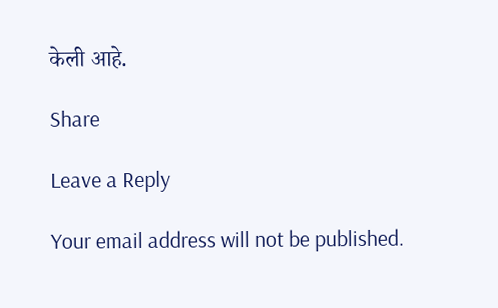केली आहे.

Share

Leave a Reply

Your email address will not be published.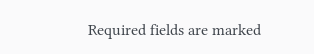Required fields are marked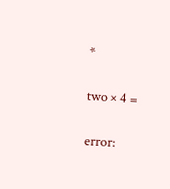*

two × 4 =

error: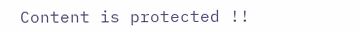Content is protected !!